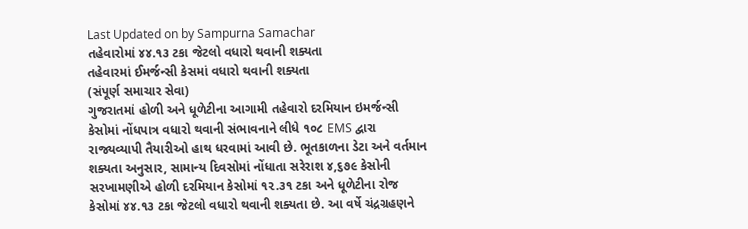Last Updated on by Sampurna Samachar
તહેવારોમાં ૪૪.૧૩ ટકા જેટલો વધારો થવાની શક્યતા
તહેવારમાં ઈમર્જન્સી કેસમાં વધારો થવાની શક્યતા
(સંપૂર્ણ સમાચાર સેવા)
ગુજરાતમાં હોળી અને ધૂળેટીના આગામી તહેવારો દરમિયાન ઇમર્જન્સી કેસોમાં નોંધપાત્ર વધારો થવાની સંભાવનાને લીધે ૧૦૮ EMS દ્વારા રાજ્યવ્યાપી તૈયારીઓ હાથ ધરવામાં આવી છે. ભૂતકાળના ડેટા અને વર્તમાન શક્યતા અનુસાર, સામાન્ય દિવસોમાં નોંધાતા સરેરાશ ૪,૬૭૯ કેસોની સરખામણીએ હોળી દરમિયાન કેસોમાં ૧૨.૩૧ ટકા અને ધૂળેટીના રોજ કેસોમાં ૪૪.૧૩ ટકા જેટલો વધારો થવાની શક્યતા છે. આ વર્ષે ચંદ્રગ્રહણને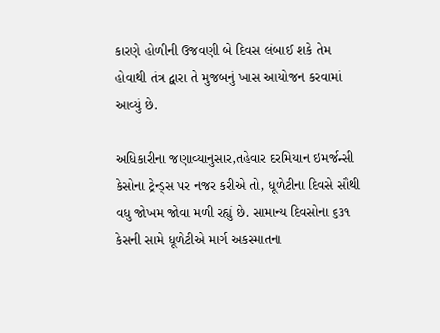કારણે હોળીની ઉજવણી બે દિવસ લંબાઈ શકે તેમ હોવાથી તંત્ર દ્વારા તે મુજબનું ખાસ આયોજન કરવામાં આવ્યું છે.

અધિકારીના જણાવ્યાનુસાર,તહેવાર દરમિયાન ઇમર્જન્સી કેસોના ટ્રેન્ડ્સ પર નજર કરીએ તો, ધૂળેટીના દિવસે સૌથી વધુ જોખમ જોવા મળી રહ્યું છે. સામાન્ય દિવસોના ૬૩૧ કેસની સામે ધૂળેટીએ માર્ગ અકસ્માતના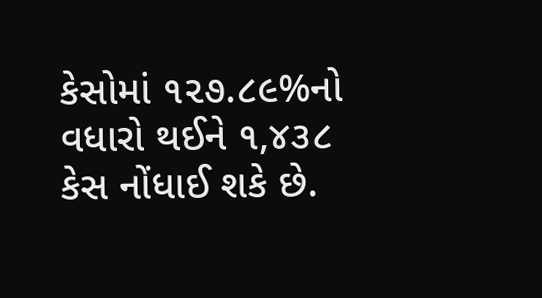કેસોમાં ૧૨૭.૮૯%નો વધારો થઈને ૧,૪૩૮ કેસ નોંધાઈ શકે છે.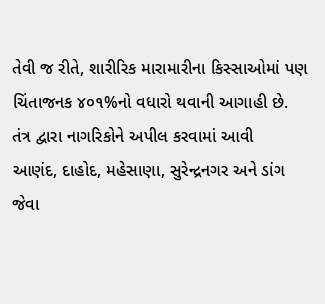તેવી જ રીતે, શારીરિક મારામારીના કિસ્સાઓમાં પણ ચિંતાજનક ૪૦૧%નો વધારો થવાની આગાહી છે.
તંત્ર દ્વારા નાગરિકોને અપીલ કરવામાં આવી
આણંદ, દાહોદ, મહેસાણા, સુરેન્દ્રનગર અને ડાંગ જેવા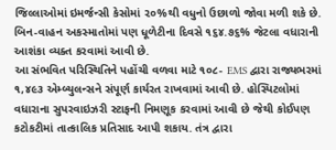જિલ્લાઓમાં ઇમર્જન્સી કેસોમાં ૨૦%થી વધુનો ઉછાળો જોવા મળી શકે છે. બિન-વાહન અકસ્માતોમાં પણ ધૂળેટીના દિવસે ૧૬૪.૭૬% જેટલા વધારાની આશંકા વ્યક્ત કરવામાં આવી છે.
આ સંભવિત પરિસ્થિતિને પહોંચી વળવા માટે ૧૦૮- EMS દ્વારા રાજ્યભરમાં ૧,૪૯૩ એમ્બ્યુલન્સને સંપૂર્ણ કાર્યરત રાખવામાં આવી છે. હોસ્પિટલોમાં વધારાના સુપરવાઇઝરી સ્ટાફની નિમણૂક કરવામાં આવી છે જેથી કોઈપણ કટોકટીમાં તાત્કાલિક પ્રતિસાદ આપી શકાય. તંત્ર દ્વારા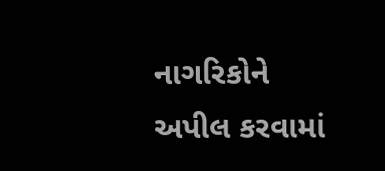નાગરિકોને અપીલ કરવામાં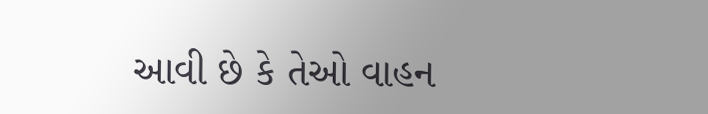આવી છે કે તેઓ વાહન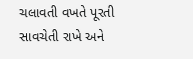ચલાવતી વખતે પૂરતી સાવચેતી રાખે અને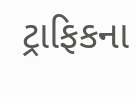ટ્રાફિકના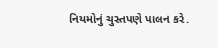નિયમોનું ચુસ્તપણે પાલન કરે.